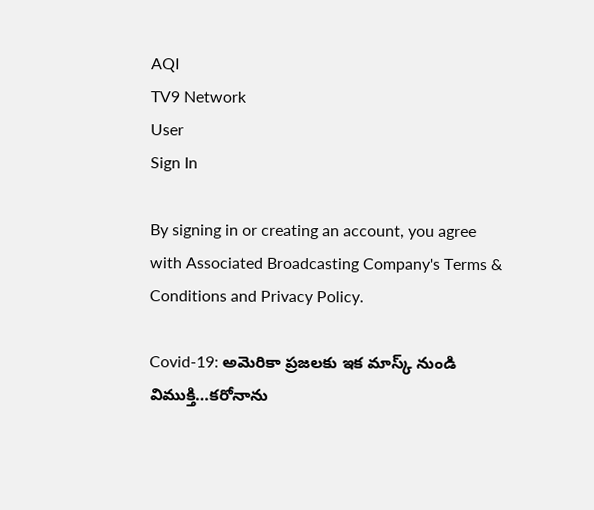AQI
TV9 Network
User
Sign In

By signing in or creating an account, you agree with Associated Broadcasting Company's Terms & Conditions and Privacy Policy.

Covid-19: అమెరికా ప్రజలకు ఇక మాస్క్‌ నుండి విముక్తి…కరోనాను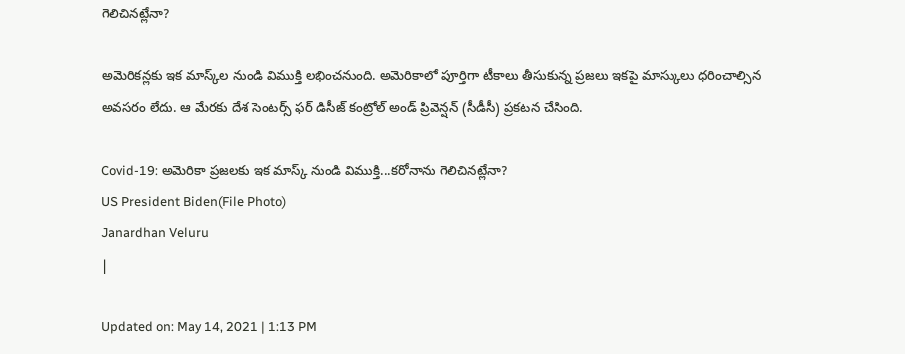గెలిచినట్లేనా?

అమెరికన్లకు ఇక మాస్క్‌ల నుండి విముక్తి లభించనుంది. అమెరికాలో పూర్తిగా టీకాలు తీసుకున్న ప్రజలు ఇకపై మాస్కులు ధరించాల్సిన అవసరం లేదు. ఆ మేరకు దేశ సెంటర్స్ ఫర్ డిసీజ్ కంట్రోల్ అండ్ ప్రివెన్షన్ (సీడీసీ) ప్రకటన చేసింది.

Covid-19: అమెరికా ప్రజలకు ఇక మాస్క్‌ నుండి విముక్తి...కరోనాను గెలిచినట్లేనా?
US President Biden(File Photo)
Janardhan Veluru
|

Updated on: May 14, 2021 | 1:13 PM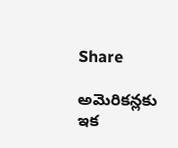Share

అమెరికన్లకు ఇక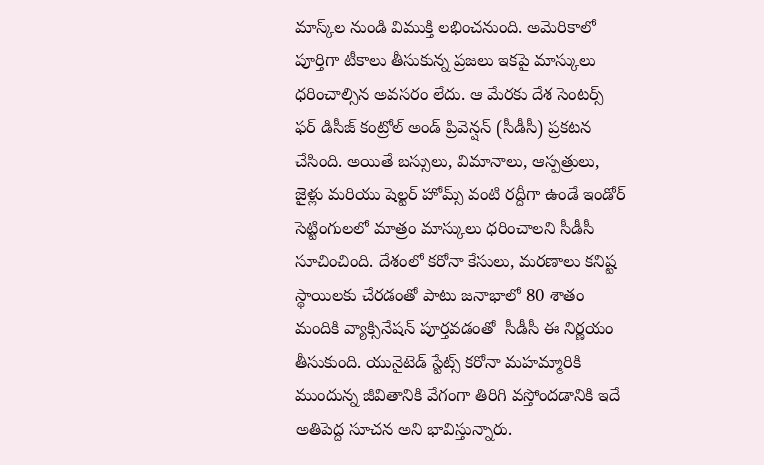మాస్క్‌ల నుండి విముక్తి లభించనుంది. అమెరికాలో పూర్తిగా టీకాలు తీసుకున్న ప్రజలు ఇకపై మాస్కులు ధరించాల్సిన అవసరం లేదు. ఆ మేరకు దేశ సెంటర్స్ ఫర్ డిసీజ్ కంట్రోల్ అండ్ ప్రివెన్షన్ (సీడీసీ) ప్రకటన చేసింది. అయితే బస్సులు, విమానాలు, ఆస్పత్రులు, జైళ్లు మరియు షెల్టర్‌ హోమ్స్‌ వంటి రద్దీగా ఉండే ఇండోర్ సెట్టింగులలో మాత్రం మాస్కులు ధరించాలని సీడీసీ సూచించింది. దేశంలో కరోనా కేసులు, మరణాలు కనిష్ట స్థాయిలకు చేరడంతో పాటు జనాభాలో 80 శాతం మందికి వ్యాక్సినేషన్‌ పూర్తవడంతో  సీడీసీ ఈ నిర్ణయం తీసుకుంది. యునైటెడ్ స్టేట్స్ కరోనా మహమ్మారికి ముందున్న జీవితానికి వేగంగా తిరిగి వస్తోందడానికి ఇదే అతిపెద్ద సూచన అని భావిస్తున్నారు.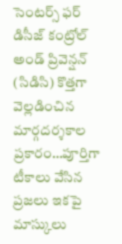సెంటర్స్ ఫర్ డిసీజ్ కంట్రోల్ అండ్ ప్రివెన్షన్ (సిడిసి) కొత్తగా వెల్లడించిన మార్గదర్శకాల ప్రకారం…పూర్తిగా టీకాలు వేసిన ప్రజలు ఇకపై మాస్కులు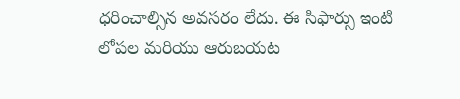ధరించాల్సిన అవసరం లేదు. ఈ సిఫార్సు ఇంటి లోపల మరియు ఆరుబయట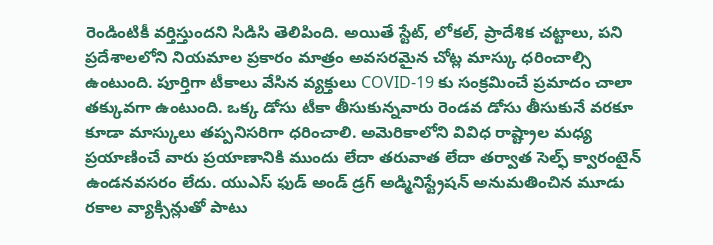రెండింటికీ వర్తిస్తుందని సిడిసి తెలిపింది. అయితే స్టేట్, లోకల్, ప్రాదేశిక చట్టాలు, పని ప్రదేశాలలోని నియమాల ప్రకారం మాత్రం అవసరమైన చోట్ల మాస్కు ధరించాల్సి  ఉంటుంది. పూర్తిగా టీకాలు వేసిన వ్యక్తులు COVID-19 కు సంక్రమించే ప్రమాదం చాలా తక్కువగా ఉంటుంది. ఒక్క డోసు టీకా తీసుకున్నవారు రెండవ డోసు తీసుకునే వరకూ కూడా మాస్కులు తప్పనిసరిగా ధరించాలి. అమెరికాలోని వివిధ రాష్ట్రాల మధ్య ప్రయాణించే వారు ప్రయాణానికి ముందు లేదా తరువాత లేదా తర్వాత సెల్ఫ్‌ క్వారంటైన్ ఉండనవసరం లేదు. యుఎస్ ఫుడ్ అండ్ డ్రగ్ అడ్మినిస్ట్రేషన్ అనుమతించిన మూడు రకాల వ్యాక్సిన్లుతో పాటు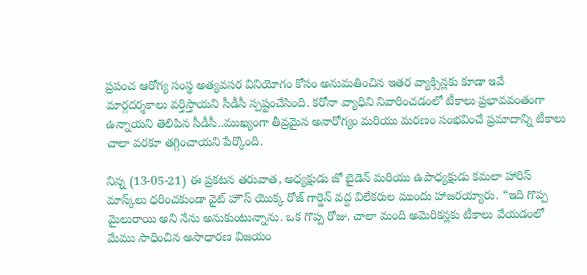ప్రపంచ ఆరోగ్య సంస్థ అత్యవసర వినియోగం కోసం అనుమతించిన ఇతర వ్యాక్సిన్లకు కూడా ఇవే మార్గదర్శకాలు వర్తిస్తాయని సీడీసీ స్పష్టంచేసింది. కరోనా వ్యాధిని నివారించడంలో టీకాలు ప్రభావవంతంగా ఉన్నాయని తెలిపిన సీడీసీ..ముఖ్యంగా తీవ్రమైన అనారోగ్యం మరియు మరణం సంభవించే ప్రమాదాన్ని టీకాలు చాలా వరకూ తగ్గించాయని పేర్కొంది.

నిన్న (13-05-21) ఈ ప్రకటన తరువాత, అధ్యక్షుడు జో బైడెన్ మరియు ఉపాధ్యక్షుడు కమలా హారిస్ మాస్క్‌లు ధరించకుండా వైట్ హౌస్ యొక్క రోజ్ గార్డెన్ వద్ద విలేకరుల ముందు హాజరయ్యారు. “ఇది గొప్ప మైలురాయి అని నేను అనుకుంటున్నాను. ఒక గొప్ప రోజు. చాలా మంది అమెరికన్లకు టీకాలు వేయడంలో మేము సాధించిన అసాధారణ విజయం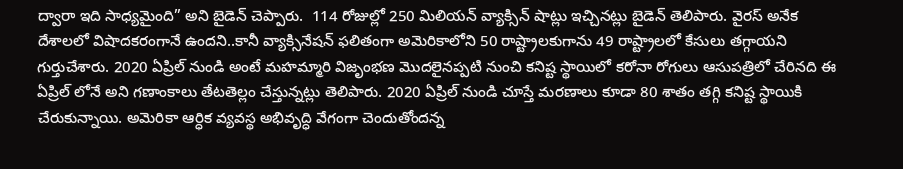ద్వారా ఇది సాధ్యమైంది” అని బైడెన్ చెప్పారు.  114 రోజుల్లో 250 మిలియన్ వ్యాక్సిన్ షాట్లు ఇచ్చినట్లు బైడెన్ తెలిపారు. వైరస్ అనేక దేశాలలో విషాదకరంగానే ఉందని..కానీ వ్యాక్సినేషన్‌ ఫలితంగా అమెరికాలోని 50 రాష్ట్రాలకుగాను 49 రాష్ట్రాలలో కేసులు తగ్గాయని గుర్తుచేశారు. 2020 ఏప్రిల్ నుండి అంటే మహమ్మారి విజృంభణ మొదలైనప్పటి నుంచి కనిష్ట స్థాయిలో కరోనా రోగులు ఆసుపత్రిలో చేరినది ఈ ఏప్రిల్‌ లోనే అని గణాంకాలు తేటతెల్లం చేస్తున్నట్లు తెలిపారు. 2020 ఏప్రిల్ నుండి చూస్తే మరణాలు కూడా 80 శాతం తగ్గి కనిష్ట స్థాయికి చేరుకున్నాయి. అమెరికా ఆర్ధిక వ్యవస్థ అభివృద్ధి వేగంగా చెందుతోందన్న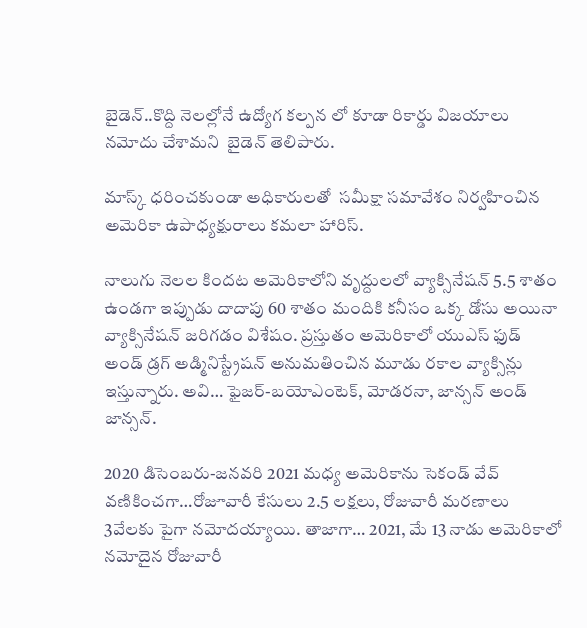బైడెన్‌..కొద్ది నెలల్లోనే ఉద్యోగ కల్పన లో కూడా రికార్డు విజయాలు నమోదు చేశామని  బైడెన్‌ తెలిపారు.

మాస్క్ ధరించకుండా అధికారులతో  సమీక్షా సమావేశం నిర్వహించిన అమెరికా ఉపాధ్యక్షురాలు కమలా హారిస్.

నాలుగు నెలల కిందట అమెరికాలోని వృద్దులలో వ్యాక్సినేషన్‌ 5.5 శాతం ఉండగా ఇప్పుడు దాదాపు 60 శాతం మందికి కనీసం ఒక్క డోసు అయినా వ్యాక్సినేషన్‌ జరిగడం విశేషం. ప్రస్తుతం అమెరికాలో యుఎస్ ఫుడ్ అండ్ డ్రగ్ అడ్మినిస్ట్రేషన్ అనుమతించిన మూడు రకాల వ్యాక్సిన్లు ఇస్తున్నారు. అవి… ఫైజర్-బయోఎంటెక్, మోడరనా, జాన్సన్ అండ్‌ జాన్సన్.

2020 డిసెంబరు-జనవరి 2021 మధ్య అమెరికాను సెకండ్ వేవ్ వణికించగా…రోజూవారీ కేసులు 2.5 లక్షలు, రోజువారీ మరణాలు 3వేలకు పైగా నమోదయ్యాయి. తాజాగా… 2021, మే 13 నాడు అమెరికాలో నమోదైన రోజువారీ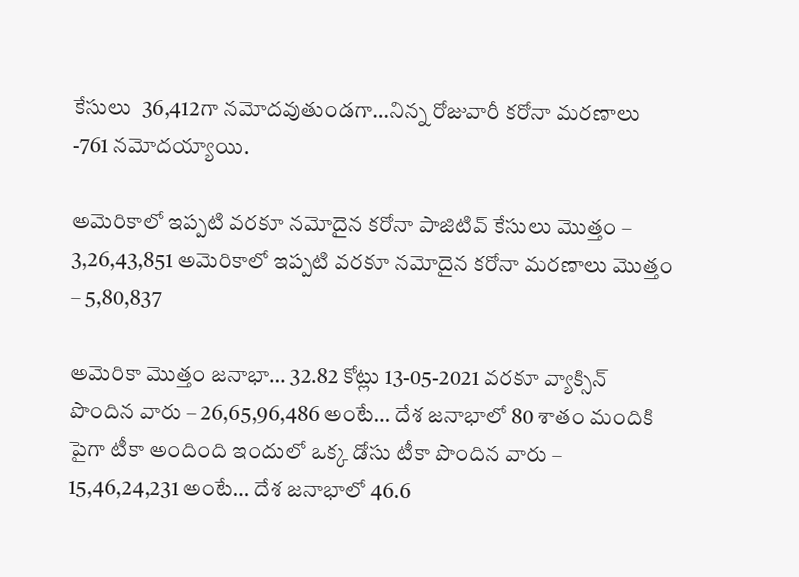కేసులు  36,412గా నమోదవుతుండగా…నిన్న రోజువారీ కరోనా మరణాలు -761 నమోదయ్యాయి.

అమెరికాలో ఇప్పటి వరకూ నమోదైన కరోనా పాజిటివ్‌ కేసులు మొత్తం – 3,26,43,851 అమెరికాలో ఇప్పటి వరకూ నమోదైన కరోనా మరణాలు మొత్తం – 5,80,837

అమెరికా మొత్తం జనాభా… 32.82 కోట్లు 13-05-2021 వరకూ వ్యాక్సిన్ పొందిన వారు – 26,65,96,486 అంటే… దేశ జనాభాలో 80 శాతం మందికి పైగా టీకా అందింది ఇందులో ఒక్క డోసు టీకా పొందిన వారు – 15,46,24,231 అంటే… దేశ జనాభాలో 46.6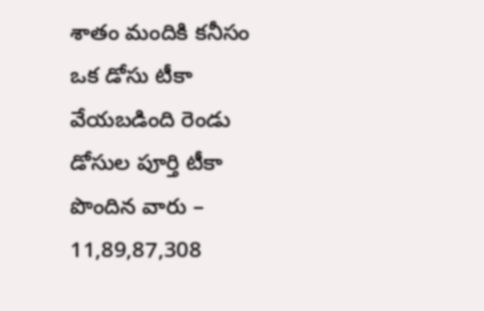శాతం మందికి కనీసం ఒక డోసు టీకా వేయబడింది రెండు డోసుల పూర్తి టీకా పొందిన వారు – 11,89,87,308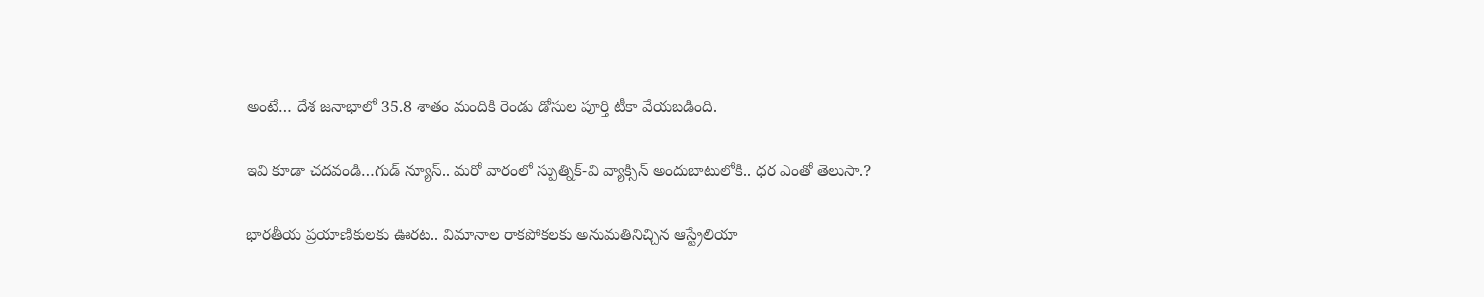అంటే… దేశ జనాభాలో 35.8 శాతం మందికి రెండు డోసుల పూర్తి టీకా వేయబడింది.

ఇవి కూడా చదవండి…గుడ్ న్యూస్.. మరో వారంలో స్పుత్నిక్-వి వ్యాక్సిన్ అందుబాటులోకి.. ధర ఎంతో తెలుసా.?

భారతీయ ప్రయాణికులకు ఊరట.. విమానాల రాకపోకలకు అనుమతినిచ్చిన ఆస్ట్రేలియా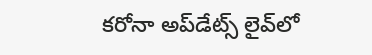కరోనా అప్‌డేట్స్ లైవ్‌లో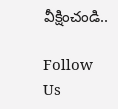వీక్షించండి..

Follow Us